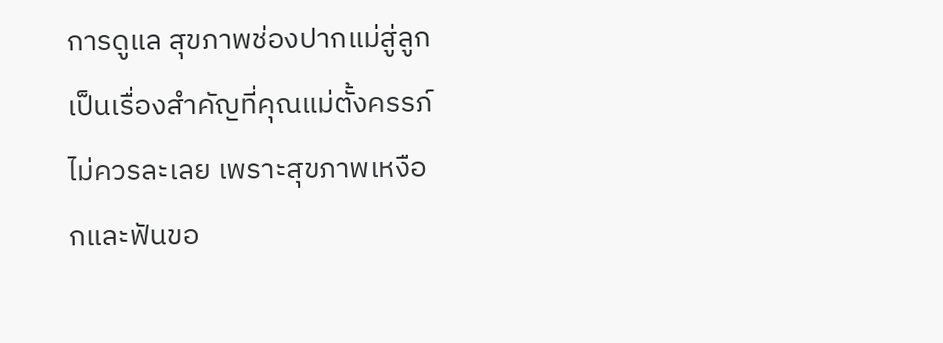การดูแล สุขภาพช่องปากแม่สู่ลูก เป็นเรื่องสำคัญที่คุณแม่ตั้งครรภ์ไม่ควรละเลย เพราะสุขภาพเหงือกและฟันขอ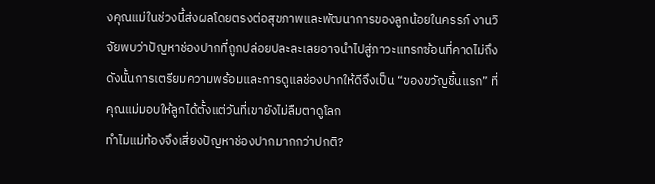งคุณแม่ในช่วงนี้ส่งผลโดยตรงต่อสุขภาพและพัฒนาการของลูกน้อยในครรภ์ งานวิจัยพบว่าปัญหาช่องปากที่ถูกปล่อยปละละเลยอาจนำไปสู่ภาวะแทรกซ้อนที่คาดไม่ถึง ดังนั้นการเตรียมความพร้อมและการดูแลช่องปากให้ดีจึงเป็น “ของขวัญชิ้นแรก” ที่คุณแม่มอบให้ลูกได้ตั้งแต่วันที่เขายังไม่ลืมตาดูโลก
ทำไมแม่ท้องจึงเสี่ยงปัญหาช่องปากมากกว่าปกติ?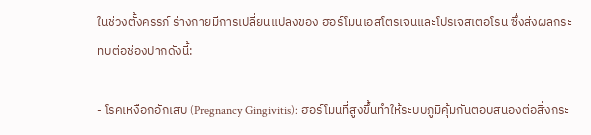ในช่วงตั้งครรภ์ ร่างกายมีการเปลี่ยนแปลงของ ฮอร์โมนเอสโตรเจนและโปรเจสเตอโรน ซึ่งส่งผลกระทบต่อช่องปากดังนี้:

- โรคเหงือกอักเสบ (Pregnancy Gingivitis): ฮอร์โมนที่สูงขึ้นทำให้ระบบภูมิคุ้มกันตอบสนองต่อสิ่งกระ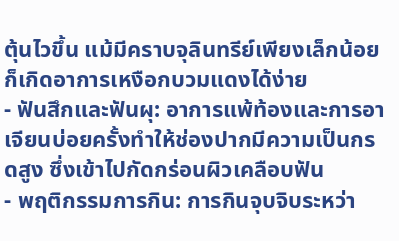ตุ้นไวขึ้น แม้มีคราบจุลินทรีย์เพียงเล็กน้อยก็เกิดอาการเหงือกบวมแดงได้ง่าย
- ฟันสึกและฟันผุ: อาการแพ้ท้องและการอาเจียนบ่อยครั้งทำให้ช่องปากมีความเป็นกรดสูง ซึ่งเข้าไปกัดกร่อนผิวเคลือบฟัน
- พฤติกรรมการกิน: การกินจุบจิบระหว่า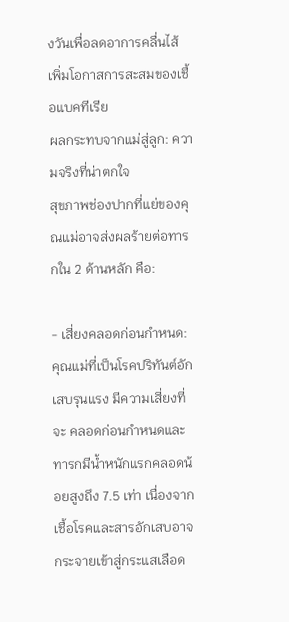งวันเพื่อลดอาการคลื่นไส้ เพิ่มโอกาสการสะสมของเชื้อแบคทีเรีย
ผลกระทบจากแม่สู่ลูก: ความจริงที่น่าตกใจ
สุขภาพช่องปากที่แย่ของคุณแม่อาจส่งผลร้ายต่อทารกใน 2 ด้านหลัก คือ:

- เสี่ยงคลอดก่อนกำหนด: คุณแม่ที่เป็นโรคปริทันต์อักเสบรุนแรง มีความเสี่ยงที่จะ คลอดก่อนกำหนดและทารกมีน้ำหนักแรกคลอดน้อยสูงถึง 7.5 เท่า เนื่องจากเชื้อโรคและสารอักเสบอาจกระจายเข้าสู่กระแสเลือด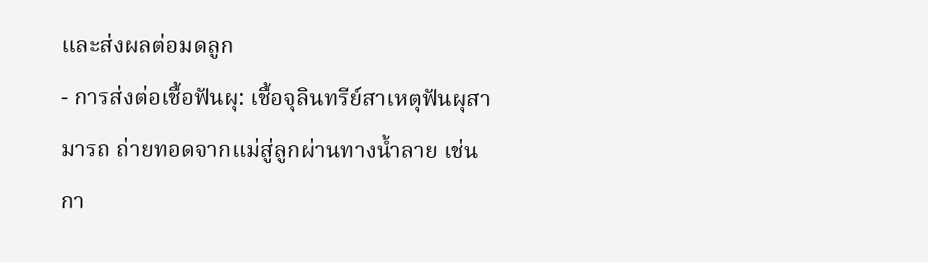และส่งผลต่อมดลูก
- การส่งต่อเชื้อฟันผุ: เชื้อจุลินทรีย์สาเหตุฟันผุสามารถ ถ่ายทอดจากแม่สู่ลูกผ่านทางน้ำลาย เช่น กา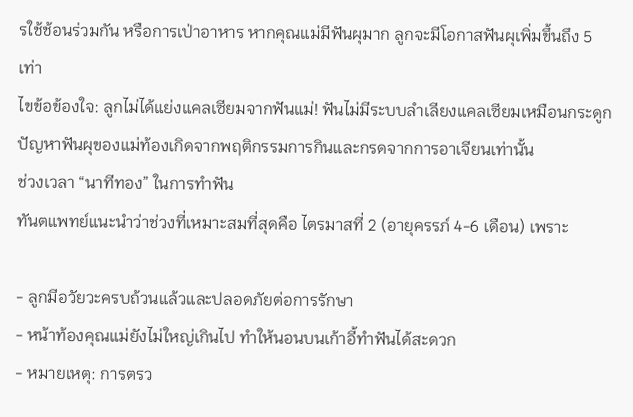รใช้ช้อนร่วมกัน หรือการเป่าอาหาร หากคุณแม่มีฟันผุมาก ลูกจะมีโอกาสฟันผุเพิ่มขึ้นถึง 5 เท่า
ไขข้อข้องใจ: ลูกไม่ได้แย่งแคลเซียมจากฟันแม่! ฟันไม่มีระบบลำเลียงแคลเซียมเหมือนกระดูก ปัญหาฟันผุของแม่ท้องเกิดจากพฤติกรรมการกินและกรดจากการอาเจียนเท่านั้น
ช่วงเวลา “นาทีทอง” ในการทำฟัน
ทันตแพทย์แนะนำว่าช่วงที่เหมาะสมที่สุดคือ ไตรมาสที่ 2 (อายุครรภ์ 4-6 เดือน) เพราะ

- ลูกมีอวัยวะครบถ้วนแล้วและปลอดภัยต่อการรักษา
- หน้าท้องคุณแม่ยังไม่ใหญ่เกินไป ทำให้นอนบนเก้าอี้ทำฟันได้สะดวก
- หมายเหตุ: การตรว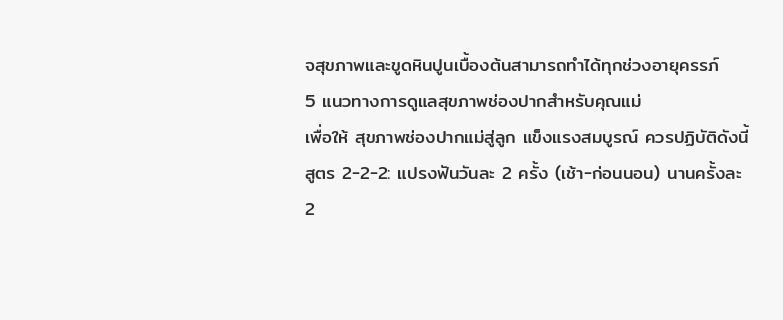จสุขภาพและขูดหินปูนเบื้องต้นสามารถทำได้ทุกช่วงอายุครรภ์
5 แนวทางการดูแลสุขภาพช่องปากสำหรับคุณแม่
เพื่อให้ สุขภาพช่องปากแม่สู่ลูก แข็งแรงสมบูรณ์ ควรปฏิบัติดังนี้
สูตร 2-2-2: แปรงฟันวันละ 2 ครั้ง (เช้า-ก่อนนอน) นานครั้งละ 2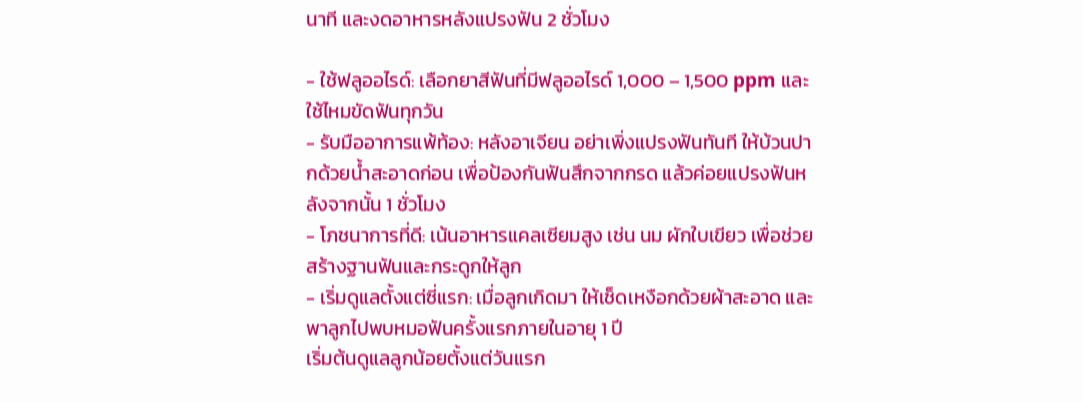นาที และงดอาหารหลังแปรงฟัน 2 ชั่วโมง

- ใช้ฟลูออไรด์: เลือกยาสีฟันที่มีฟลูออไรด์ 1,000 – 1,500 ppm และใช้ไหมขัดฟันทุกวัน
- รับมืออาการแพ้ท้อง: หลังอาเจียน อย่าเพิ่งแปรงฟันทันที ให้บ้วนปากด้วยน้ำสะอาดก่อน เพื่อป้องกันฟันสึกจากกรด แล้วค่อยแปรงฟันหลังจากนั้น 1 ชั่วโมง
- โภชนาการที่ดี: เน้นอาหารแคลเซียมสูง เช่น นม ผักใบเขียว เพื่อช่วยสร้างฐานฟันและกระดูกให้ลูก
- เริ่มดูแลตั้งแต่ซี่แรก: เมื่อลูกเกิดมา ให้เช็ดเหงือกด้วยผ้าสะอาด และพาลูกไปพบหมอฟันครั้งแรกภายในอายุ 1 ปี
เริ่มต้นดูแลลูกน้อยตั้งแต่วันแรก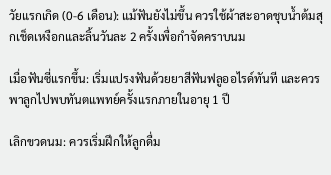วัยแรกเกิด (0-6 เดือน): แม้ฟันยังไม่ขึ้น ควรใช้ผ้าสะอาดชุบน้ำต้มสุกเช็ดเหงือกและลิ้นวันละ 2 ครั้งเพื่อกำจัดคราบนม

เมื่อฟันซี่แรกขึ้น: เริ่มแปรงฟันด้วยยาสีฟันฟลูออไรด์ทันที และควร พาลูกไปพบทันตแพทย์ครั้งแรกภายในอายุ 1 ปี

เลิกขวดนม: ควรเริ่มฝึกให้ลูกดื่ม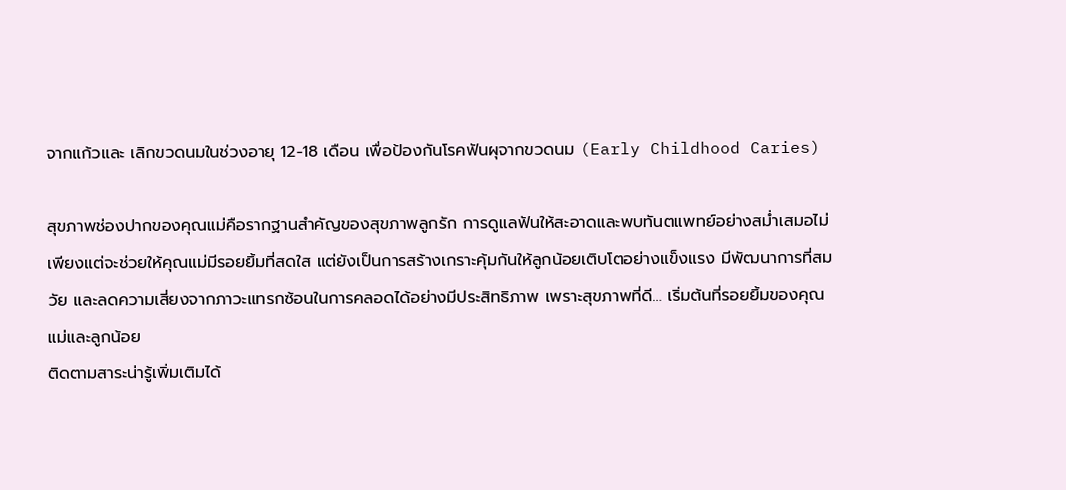จากแก้วและ เลิกขวดนมในช่วงอายุ 12-18 เดือน เพื่อป้องกันโรคฟันผุจากขวดนม (Early Childhood Caries)

สุขภาพช่องปากของคุณแม่คือรากฐานสำคัญของสุขภาพลูกรัก การดูแลฟันให้สะอาดและพบทันตแพทย์อย่างสม่ำเสมอไม่เพียงแต่จะช่วยให้คุณแม่มีรอยยิ้มที่สดใส แต่ยังเป็นการสร้างเกราะคุ้มกันให้ลูกน้อยเติบโตอย่างแข็งแรง มีพัฒนาการที่สมวัย และลดความเสี่ยงจากภาวะแทรกซ้อนในการคลอดได้อย่างมีประสิทธิภาพ เพราะสุขภาพที่ดี… เริ่มต้นที่รอยยิ้มของคุณแม่และลูกน้อย
ติดตามสาระน่ารู้เพิ่มเติมได้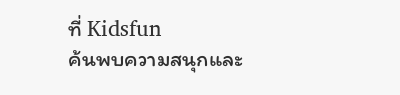ที่ Kidsfun
ค้นพบความสนุกและ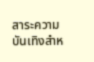สาระความบันเทิงสำห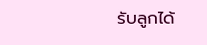รับลูกได้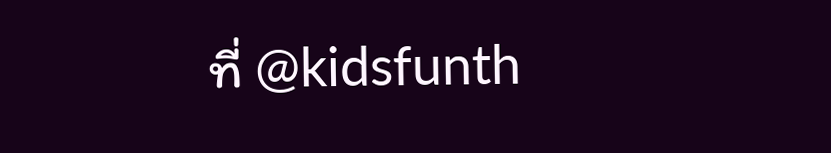ที่ @kidsfunth